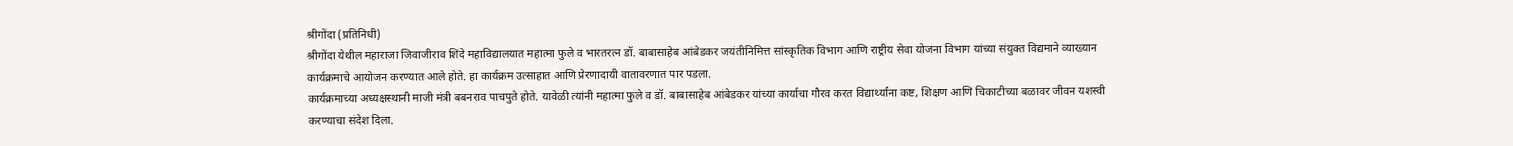श्रीगोंदा (प्रतिनिधी)
श्रीगोंदा येथील महाराजा जिवाजीराव शिंदे महाविद्यालयात महात्मा फुले व भारतरत्न डॉ. बाबासाहेब आंबेडकर जयंतीनिमित्त सांस्कृतिक विभाग आणि राष्ट्रीय सेवा योजना विभाग यांच्या संयुक्त विद्यमाने व्याख्यान कार्यक्रमाचे आयोजन करण्यात आले होते. हा कार्यक्रम उत्साहात आणि प्रेरणादायी वातावरणात पार पडला.
कार्यक्रमाच्या अध्यक्षस्थानी माजी मंत्री बबनराव पाचपुते होते. यावेळी त्यांनी महात्मा फुले व डॉ. बाबासाहेब आंबेडकर यांच्या कार्याचा गौरव करत विद्यार्थ्यांना कष्ट, शिक्षण आणि चिकाटीच्या बळावर जीवन यशस्वी करण्याचा संदेश दिला.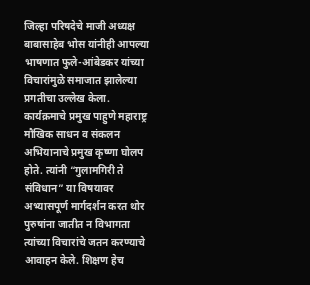जिल्हा परिषदेचे माजी अध्यक्ष बाबासाहेब भोस यांनीही आपल्या भाषणात फुले-आंबेडकर यांच्या विचारांमुळे समाजात झालेल्या प्रगतीचा उल्लेख केला.
कार्यक्रमाचे प्रमुख पाहुणे महाराष्ट्र मौखिक साधन व संकलन अभियानाचे प्रमुख कृष्णा घोलप होते. त्यांनी “गुलामगिरी ते संविधान” या विषयावर अभ्यासपूर्ण मार्गदर्शन करत थोर पुरुषांना जातीत न विभागता त्यांच्या विचारांचे जतन करण्याचे आवाहन केले. शिक्षण हेच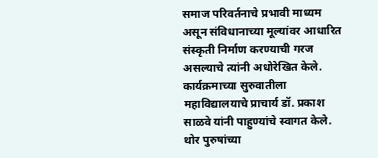समाज परिवर्तनाचे प्रभावी माध्यम असून संविधानाच्या मूल्यांवर आधारित संस्कृती निर्माण करण्याची गरज असल्याचे त्यांनी अधोरेखित केले.
कार्यक्रमाच्या सुरुवातीला महाविद्यालयाचे प्राचार्य डॉ. प्रकाश साळवे यांनी पाहुण्यांचे स्वागत केले. थोर पुरुषांच्या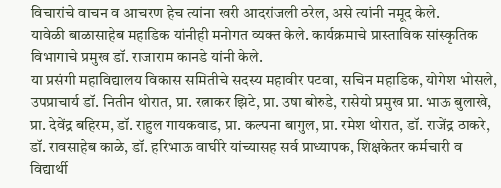विचारांचे वाचन व आचरण हेच त्यांना खरी आदरांजली ठरेल, असे त्यांनी नमूद केले.
यावेळी बाळासाहेब महाडिक यांनीही मनोगत व्यक्त केले. कार्यक्रमाचे प्रास्ताविक सांस्कृतिक विभागाचे प्रमुख डॉ. राजाराम कानडे यांनी केले.
या प्रसंगी महाविद्यालय विकास समितीचे सदस्य महावीर पटवा, सचिन महाडिक, योगेश भोसले, उपप्राचार्य डॉ. नितीन थोरात, प्रा. रत्नाकर झिटे, प्रा. उषा बोरुडे, रासेयो प्रमुख प्रा. भाऊ बुलाखे, प्रा. देवेंद्र बहिरम, डॉ. राहुल गायकवाड, प्रा. कल्पना बागुल, प्रा. रमेश थोरात, डॉ. राजेंद्र ठाकरे, डॉ. रावसाहेब काळे, डॉ. हरिभाऊ वाघीरे यांच्यासह सर्व प्राध्यापक, शिक्षकेतर कर्मचारी व विद्यार्थी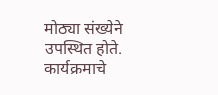मोठ्या संख्येने उपस्थित होते.
कार्यक्रमाचे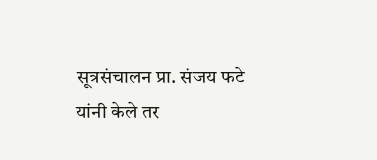सूत्रसंचालन प्रा. संजय फटे यांनी केले तर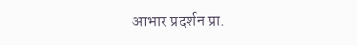आभार प्रदर्शन प्रा.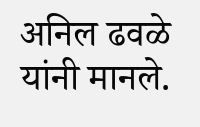अनिल ढवळे यांनी मानले.